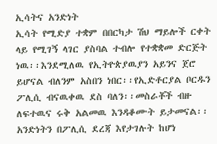ኢሳትና አንድነት
ኢሳት የሚድያ ተቋም በበርካታ ሽህ ማይሎች ርቀት ላይ የሚገኝ ላገር ያስባል ተብሎ የተቋቋመ ድርጅት ነዉ፡፡እንደሚለዉ የኢትዮጵያዉያን አይንና ጀሮ ይሆናል ብለንም አስበን ነበር፡፡የኢድቶርያል ቦርዱን ፖሊሲ ብናዉቀዉ ደስ ባለን፡፡መስራቾች ብዙ ለፍተዉና ሩቅ አልመዉ እንዳቆሙት ይታመናል፡፡አንድነትን በፖሊሲ ደረጃ እየታገሉት ከሆነ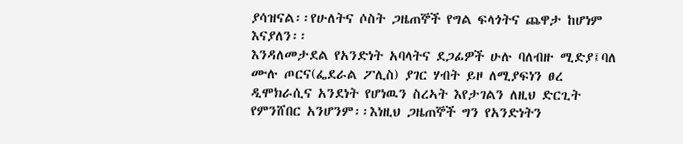ያሳዝናል፡፡የሁለትና ሶስት ጋዜጠኞች የግል ፍላጎትና ጨዋታ ከሆነም እናያለን፡፡
እንዳለመታደል የአንድነት አባላትና ደጋፊዎች ሁሉ ባለብዙ ሚድያ፤ባለ ሙሉ ጦርና(ፌደራል ፖሊስ) ያገር ሃብት ይዞ ለሚያፍነን ፀረ ዲሞክራሲና አንደነት የሆነዉን ስረኣት እየታገልን ለዚህ ድርጊት የምንሸበር አንሆንም፡፡እነዚህ ጋዜጠኞች ግን የአንድነትን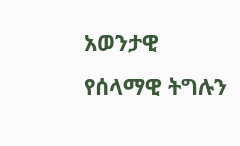አወንታዊ የሰላማዊ ትግሉን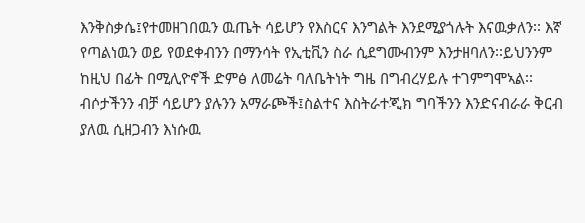እንቅስቃሴ፤የተመዘገበዉን ዉጤት ሳይሆን የእስርና እንግልት እንደሚያጎሉት እናዉቃለን፡፡ እኛ የጣልነዉን ወይ የወደቀብንን በማንሳት የኢቲቪን ስራ ሲደግሙብንም እንታዘባለን፡፡ይህንንም ከዚህ በፊት በሚሊዮኖች ድምፅ ለመሬት ባለቤትነት ግዜ በግብረሃይሉ ተገምግሞኣል፡፡
ብሶታችንን ብቻ ሳይሆን ያሉንን አማራጮች፤ስልተና እስትራተጂክ ግባችንን እንድናብራራ ቅርብ ያለዉ ሲዘጋብን እነሱዉ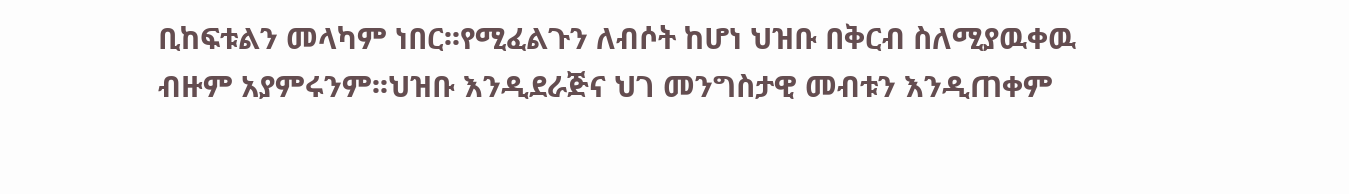ቢከፍቱልን መላካም ነበር፡፡የሚፈልጉን ለብሶት ከሆነ ህዝቡ በቅርብ ስለሚያዉቀዉ ብዙም አያምሩንም፡፡ህዝቡ እንዲደራጅና ህገ መንግስታዊ መብቱን እንዲጠቀም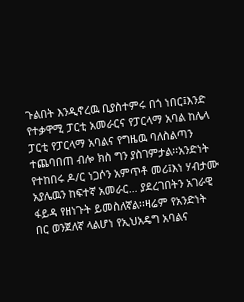ጉልበት እንዲኖረዉ ቢያስተምሩ በጎ ነበር፤እንድ የተቃዋሚ ፓርቲ አመራርና የፓርላማ አባል ከሌላ ፓርቲ የፓርላማ አባልና የግዜዉ ባለስልጣን ተጨባበጠ ብሎ ክስ ግን ያስገምታል፡፡አንድነት የተከበሩ ዶ/ር ነጋሶን አምጥቶ መሪ፤እነ ሃብታሙ አያሌዉን ከፍተኛ አመራር… ያደረገበትን አገራዊ ፋይዳ የዘነጉት ይመስለኛል፡፡ዛሬም የአንድነት በር ወንጀለኛ ላልሆነ የኢህአዴግ አባልና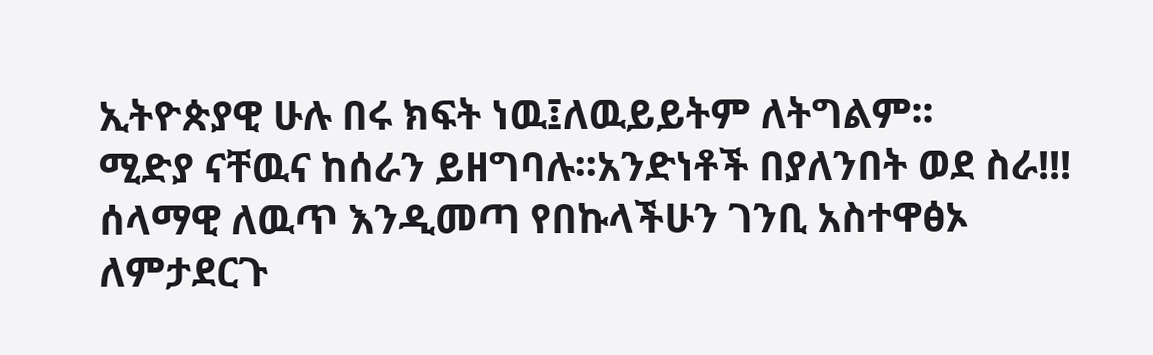ኢትዮጵያዊ ሁሉ በሩ ክፍት ነዉ፤ለዉይይትም ለትግልም፡፡
ሚድያ ናቸዉና ከሰራን ይዘግባሉ፡፡አንድነቶች በያለንበት ወደ ስራ!!! ሰላማዊ ለዉጥ እንዲመጣ የበኩላችሁን ገንቢ አስተዋፅኦ ለምታደርጉ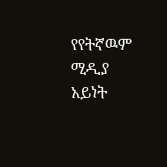የየትኛዉም ሚዲያ አይነት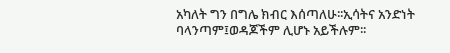አካለት ግን በግሌ ክብር እሰጣለሁ፡፡ኢሳትና አንድነት ባላንጣም፤ወዳጆችም ሊሆኑ አይችሉም፡፡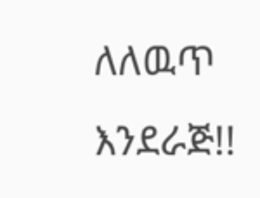ለለዉጥ እንደራጅ!!